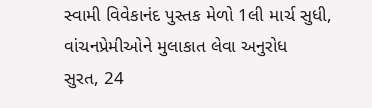સ્વામી વિવેકાનંદ પુસ્તક મેળો 1લી માર્ચ સુધી, વાંચનપ્રેમીઓને મુલાકાત લેવા અનુરોધ
સુરત, 24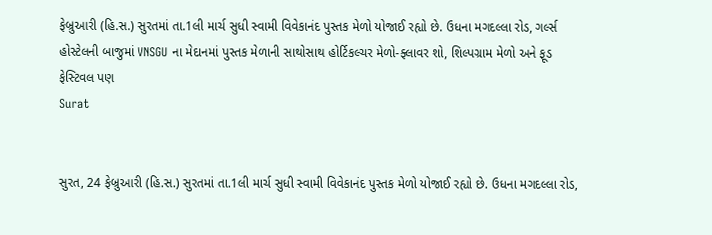ફેબ્રુઆરી (હિ.સ.) સુરતમાં તા.1લી માર્ચ સુધી સ્વામી વિવેકાનંદ પુસ્તક મેળો યોજાઈ રહ્યો છે. ઉધના મગદલ્લા રોડ, ગર્લ્સ હોસ્ટેલની બાજુમાં VNSGU ના મેદાનમાં પુસ્તક મેળાની સાથોસાથ હોર્ટિકલ્ચર મેળો-ફ્લાવર શો, શિલ્પગ્રામ મેળો અને ફૂડ ફેસ્ટિવલ પણ
Surat


સુરત, 24 ફેબ્રુઆરી (હિ.સ.) સુરતમાં તા.1લી માર્ચ સુધી સ્વામી વિવેકાનંદ પુસ્તક મેળો યોજાઈ રહ્યો છે. ઉધના મગદલ્લા રોડ,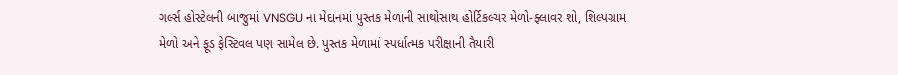ગર્લ્સ હોસ્ટેલની બાજુમાં VNSGU ના મેદાનમાં પુસ્તક મેળાની સાથોસાથ હોર્ટિકલ્ચર મેળો-ફ્લાવર શો, શિલ્પગ્રામ મેળો અને ફૂડ ફેસ્ટિવલ પણ સામેલ છે. પુસ્તક મેળામાં સ્પર્ધાત્મક પરીક્ષાની તૈયારી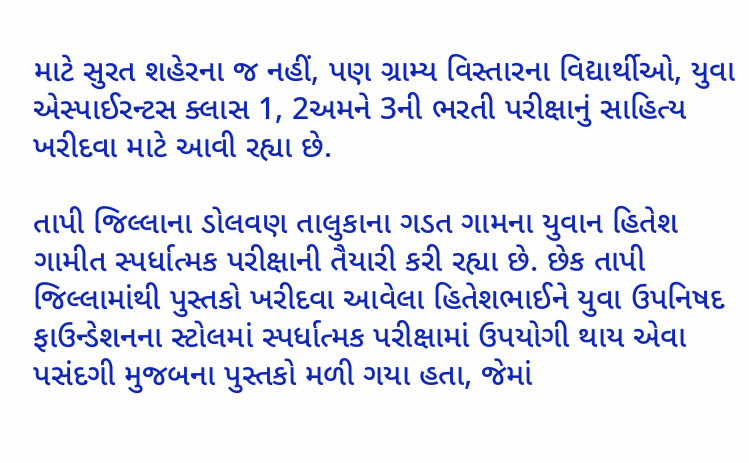માટે સુરત શહેરના જ નહીં, પણ ગ્રામ્ય વિસ્તારના વિદ્યાર્થીઓ, યુવા એસ્પાઈરન્ટસ ક્લાસ 1, 2અમને 3ની ભરતી પરીક્ષાનું સાહિત્ય ખરીદવા માટે આવી રહ્યા છે.

તાપી જિલ્લાના ડોલવણ તાલુકાના ગડત ગામના યુવાન હિતેશ ગામીત સ્પર્ધાત્મક પરીક્ષાની તૈયારી કરી રહ્યા છે. છેક તાપી જિલ્લામાંથી પુસ્તકો ખરીદવા આવેલા હિતેશભાઈને યુવા ઉપનિષદ ફાઉન્ડેશનના સ્ટોલમાં સ્પર્ધાત્મક પરીક્ષામાં ઉપયોગી થાય એવા પસંદગી મુજબના પુસ્તકો મળી ગયા હતા, જેમાં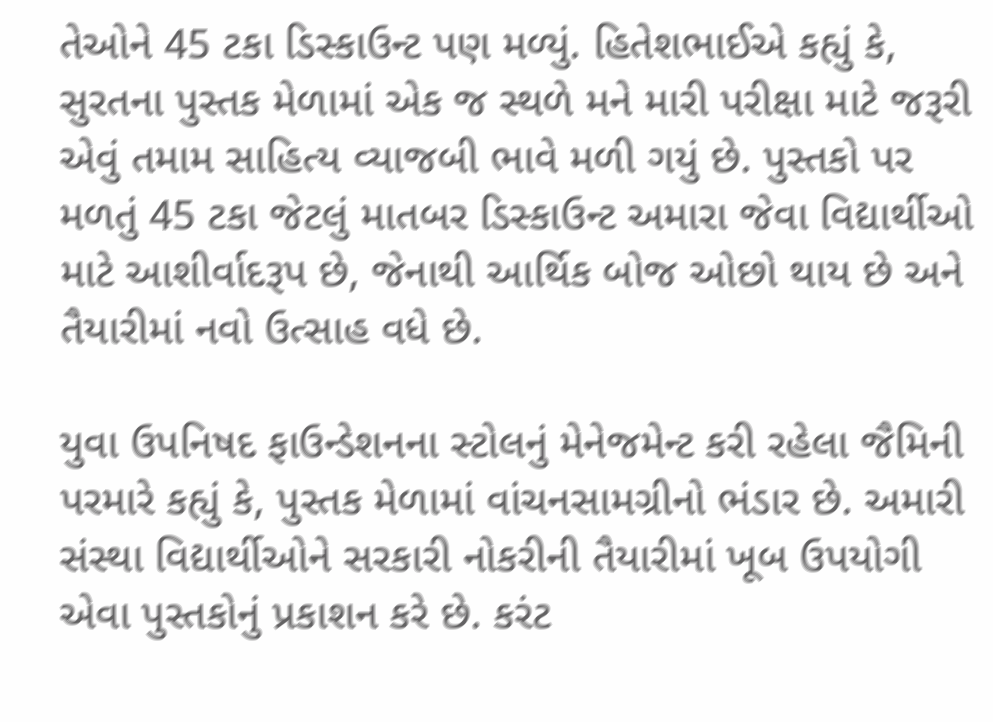તેઓને 45 ટકા ડિસ્કાઉન્ટ પણ મળ્યું. હિતેશભાઈએ કહ્યું કે, સુરતના પુસ્તક મેળામાં એક જ સ્થળે મને મારી પરીક્ષા માટે જરૂરી એવું તમામ સાહિત્ય વ્યાજબી ભાવે મળી ગયું છે. પુસ્તકો પર મળતું 45 ટકા જેટલું માતબર ડિસ્કાઉન્ટ અમારા જેવા વિદ્યાર્થીઓ માટે આશીર્વાદરૂપ છે, જેનાથી આર્થિક બોજ ઓછો થાય છે અને તૈયારીમાં નવો ઉત્સાહ વધે છે.

યુવા ઉપનિષદ ફાઉન્ડેશનના સ્ટોલનું મેનેજમેન્ટ કરી રહેલા જૈમિની પરમારે કહ્યું કે, પુસ્તક મેળામાં વાંચનસામગ્રીનો ભંડાર છે. અમારી સંસ્થા વિદ્યાર્થીઓને સરકારી નોકરીની તૈયારીમાં ખૂબ ઉપયોગી એવા પુસ્તકોનું પ્રકાશન કરે છે. કરંટ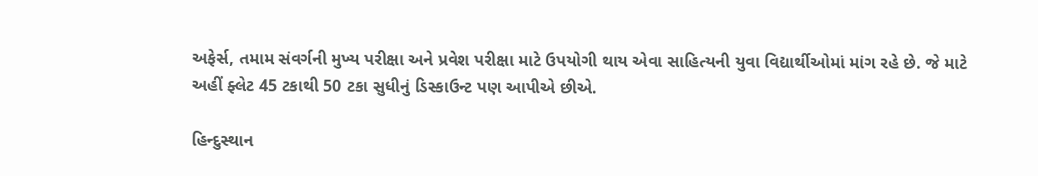અફેર્સ, તમામ સંવર્ગની મુખ્ય પરીક્ષા અને પ્રવેશ પરીક્ષા માટે ઉપયોગી થાય એવા સાહિત્યની યુવા વિદ્યાર્થીઓમાં માંગ રહે છે. જે માટે અહીં ફ્લેટ 45 ટકાથી 50 ટકા સુધીનું ડિસ્કાઉન્ટ પણ આપીએ છીએ.

હિન્દુસ્થાન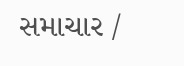સમાચાર /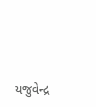યજુવેન્દ્ર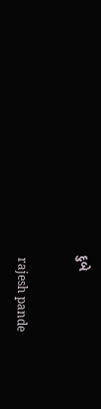દુબે


 rajesh pande